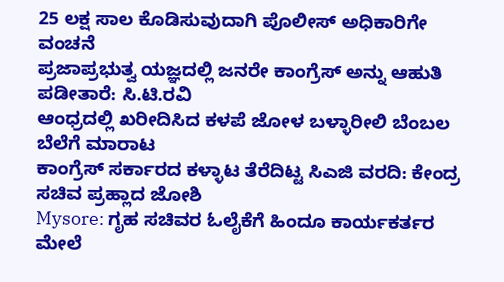25 ಲಕ್ಷ ಸಾಲ ಕೊಡಿಸುವುದಾಗಿ ಪೊಲೀಸ್ ಅಧಿಕಾರಿಗೇ ವಂಚನೆ
ಪ್ರಜಾಪ್ರಭುತ್ವ ಯಜ್ಞದಲ್ಲಿ ಜನರೇ ಕಾಂಗ್ರೆಸ್ ಅನ್ನು ಆಹುತಿ ಪಡೀತಾರೆ: ಸಿ.ಟಿ.ರವಿ
ಆಂಧ್ರದಲ್ಲಿ ಖರೀದಿಸಿದ ಕಳಪೆ ಜೋಳ ಬಳ್ಳಾರೀಲಿ ಬೆಂಬಲ ಬೆಲೆಗೆ ಮಾರಾಟ
ಕಾಂಗ್ರೆಸ್ ಸರ್ಕಾರದ ಕಳ್ಳಾಟ ತೆರೆದಿಟ್ಟ ಸಿಎಜಿ ವರದಿ: ಕೇಂದ್ರ ಸಚಿವ ಪ್ರಹ್ಲಾದ ಜೋಶಿ
Mysore: ಗೃಹ ಸಚಿವರ ಓಲೈಕೆಗೆ ಹಿಂದೂ ಕಾರ್ಯಕರ್ತರ ಮೇಲೆ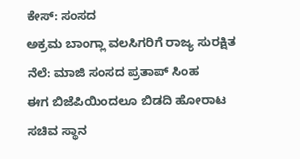ಕೇಸ್: ಸಂಸದ
ಅಕ್ರಮ ಬಾಂಗ್ಲಾ ವಲಸಿಗರಿಗೆ ರಾಜ್ಯ ಸುರಕ್ಷಿತ ನೆಲೆ: ಮಾಜಿ ಸಂಸದ ಪ್ರತಾಪ್ ಸಿಂಹ
ಈಗ ಬಿಜೆಪಿಯಿಂದಲೂ ಬಿಡದಿ ಹೋರಾಟ
ಸಚಿವ ಸ್ಥಾನ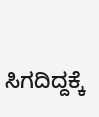ಸಿಗದಿದ್ದಕ್ಕೆ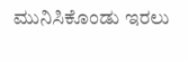ಮುನಿಸಿಕೊಂಡು ಇರಲು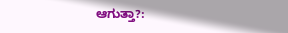ಆಗುತ್ತಾ?: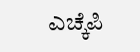ಎಚ್ಕೆಪಿ